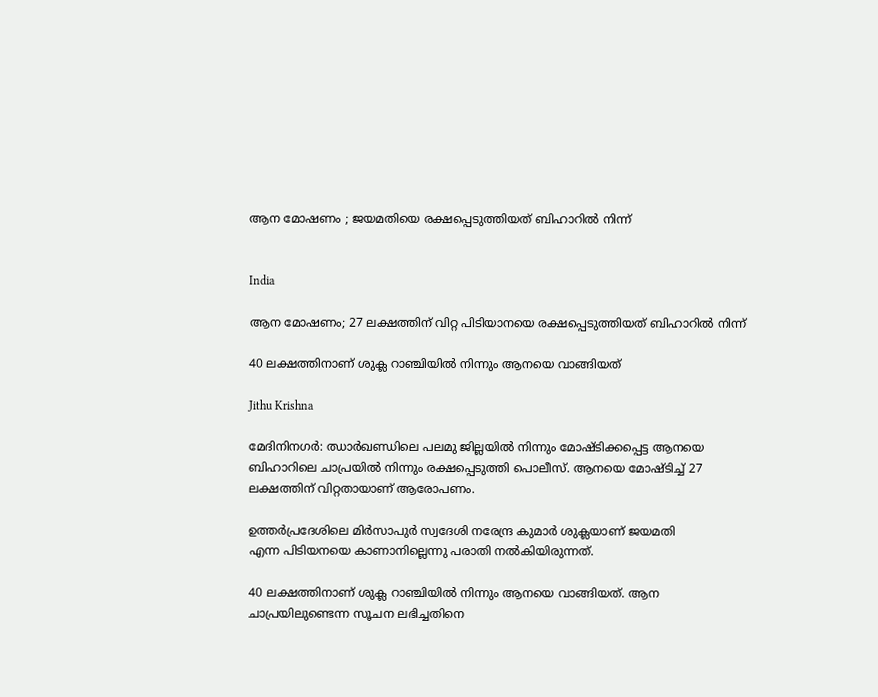ആന മോഷണം ; ജയമതിയെ രക്ഷപ്പെടുത്തിയത് ബിഹാറിൽ നിന്ന്


India

ആന മോഷണം; 27 ലക്ഷത്തിന് വിറ്റ പിടിയാനയെ രക്ഷപ്പെടുത്തിയത് ബിഹാറിൽ നിന്ന്

40 ലക്ഷത്തിനാണ് ശുക്ല റാഞ്ചിയിൽ നിന്നും ആനയെ വാങ്ങിയത്

Jithu Krishna

മേദിനിനഗർ: ഝാർഖണ്ഡിലെ പലമു ജില്ലയിൽ നിന്നും മോഷ്ടിക്കപ്പെട്ട ആനയെ ബിഹാറിലെ ചാപ്രയിൽ‌ നിന്നും രക്ഷപ്പെടുത്തി പൊലീസ്. ആനയെ മോഷ്ടിച്ച് 27 ലക്ഷത്തിന് വിറ്റതായാണ് ആരോപണം.

ഉത്തർപ്രദേശിലെ മിർസാപുർ സ്വദേശി നരേന്ദ്ര കുമാർ ശുക്ലയാണ് ജയമതി എന്ന‌ ‌പിടിയനയെ കാണാനില്ലെന്നു പരാതി നൽകിയിരുന്നത്.

40 ലക്ഷത്തിനാണ് ശുക്ല റാഞ്ചിയിൽ നിന്നും ആനയെ വാങ്ങിയത്. ആന ചാപ്രയിലുണ്ടെന്ന സൂചന ലഭിച്ചതിനെ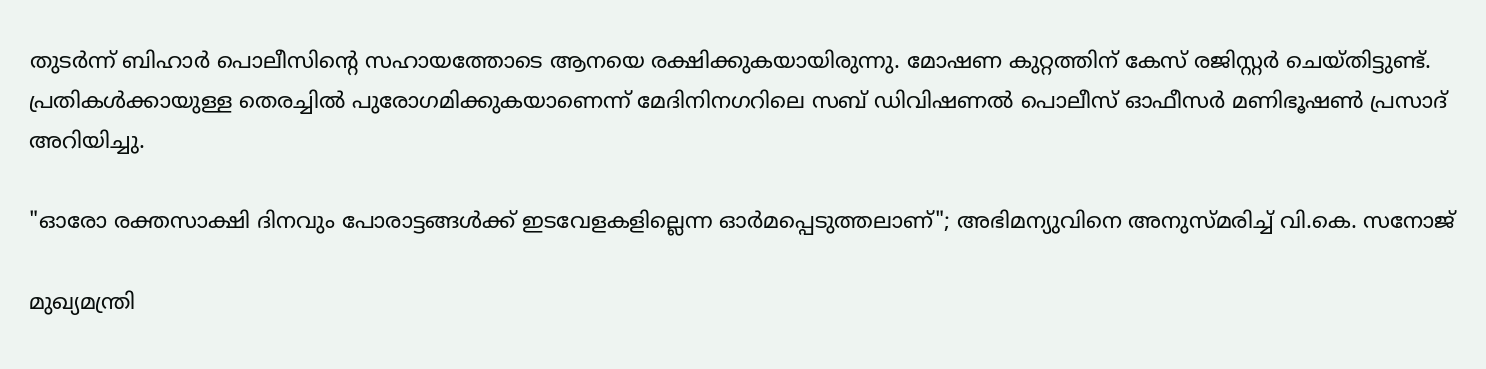തുടർന്ന് ബിഹാർ പൊലീസിന്‍റെ സഹായത്തോടെ ആനയെ രക്ഷിക്കുകയായിരുന്നു. മോഷണ കുറ്റത്തിന് കേസ് രജിസ്റ്റർ ചെയ്തിട്ടുണ്ട്. പ്രതികൾക്കായുള്ള തെരച്ചിൽ പുരോഗമിക്കുകയാണെന്ന് മേദിനിനഗറിലെ സബ് ഡിവിഷണൽ പൊലീസ് ഓഫീസർ മണിഭൂഷൺ പ്രസാദ് അറിയിച്ചു.

"ഓരോ രക്തസാക്ഷി ദിനവും പോരാട്ടങ്ങൾക്ക്‌ ഇടവേളകളില്ലെന്ന ഓർമപ്പെടുത്തലാണ്"; അഭിമന്യുവിനെ അനുസ്മരിച്ച് വി.കെ. സനോജ്

മുഖ്യമന്ത്രി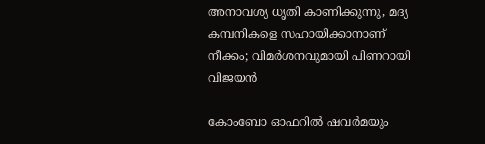അനാവശ്യ ധൃതി കാണിക്കുന്നു, മദ്യ കമ്പനികളെ സഹായിക്കാനാണ് നീക്കം; വിമർശനവുമായി പിണറായി വിജയൻ

കോംബോ ഓഫറിൽ ഷവർമയും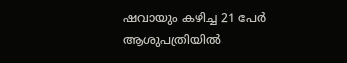ഷവായും കഴിച്ച 21 പേർ ആശുപത്രിയിൽ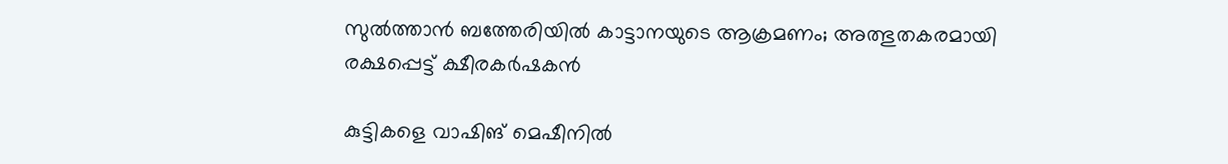സുൽത്താൻ ബത്തേരിയിൽ കാട്ടാനയുടെ ആക്രമണം; അത്ഭുതകരമായി രക്ഷപ്പെട്ട് ക്ഷീരകർഷകൻ

കുട്ടികളെ വാഷിങ് മെഷീനിൽ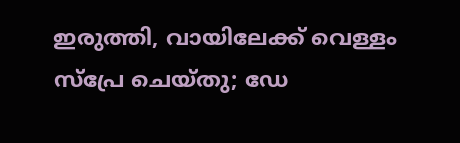ഇരുത്തി, വായിലേക്ക് വെള്ളം സ്പ്രേ ചെയ്തു; ഡേ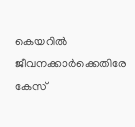കെയറിൽ ജീവനക്കാർക്കെതിരേ കേസ്